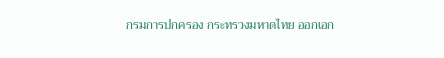กรมการปกครอง กระทรวงมหาดไทย ออกเอก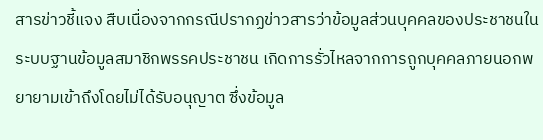สารข่าวชี้แจง สืบเนื่องจากกรณีปรากฏข่าวสารว่าข้อมูลส่วนบุคคลของประชาชนในระบบฐานข้อมูลสมาชิกพรรคประชาชน เกิดการรั่วไหลจากการถูกบุคคลภายนอกพยายามเข้าถึงโดยไม่ได้รับอนุญาต ซึ่งข้อมูล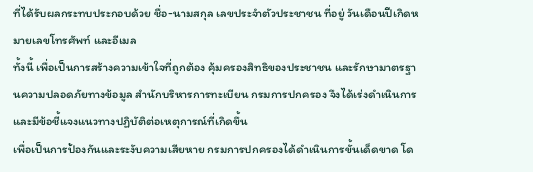ที่ได้รับผลกระทบประกอบด้วย ชื่อ-นามสกุล เลขประจำตัวประชาชน ที่อยู่ วันเดือนปีเกิดหมายเลขโทรศัพท์ และอีเมล
ทั้งนี้ เพื่อเป็นการสร้างความเข้าใจที่ถูกต้อง คุ้มครองสิทธิของประชาชน และรักษามาตรฐานความปลอดภัยทางข้อมูล สำนักบริหารการทะเบียน กรมการปกครอง จึงได้เร่งดำเนินการและมีข้อชี้แจงแนวทางปฏิบัติต่อเหตุการณ์ที่เกิดขึ้น
เพื่อเป็นการป้องกันและระงับความเสียหาย กรมการปกครองได้ดำเนินการขั้นเด็ดขาด โด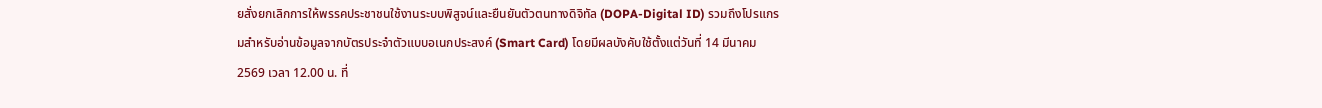ยสั่งยกเลิกการให้พรรคประชาชนใช้งานระบบพิสูจน์และยืนยันตัวตนทางดิจิทัล (DOPA-Digital ID) รวมถึงโปรแกรมสำหรับอ่านข้อมูลจากบัตรประจำตัวแบบอเนกประสงค์ (Smart Card) โดยมีผลบังคับใช้ตั้งแต่วันที่ 14 มีนาคม 2569 เวลา 12.00 น. ที่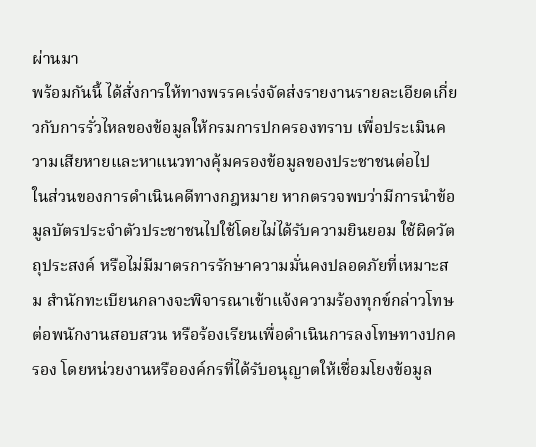ผ่านมา
พร้อมกันนี้ ได้สั่งการให้ทางพรรคเร่งจัดส่งรายงานรายละเอียดเกี่ยวกับการรั่วไหลของข้อมูลให้กรมการปกครองทราบ เพื่อประเมินความเสียหายและหาแนวทางคุ้มครองข้อมูลของประชาชนต่อไป
ในส่วนของการดำเนินคดีทางกฎหมาย หากตรวจพบว่ามีการนำข้อมูลบัตรประจำตัวประชาชนไปใช้โดยไม่ได้รับความยินยอม ใช้ผิดวัตถุประสงค์ หรือไม่มีมาตรการรักษาความมั่นคงปลอดภัยที่เหมาะสม สำนักทะเบียนกลางจะพิจารณาเข้าแจ้งความร้องทุกข์กล่าวโทษต่อพนักงานสอบสวน หรือร้องเรียนเพื่อดำเนินการลงโทษทางปกครอง โดยหน่วยงานหรือองค์กรที่ได้รับอนุญาตให้เชื่อมโยงข้อมูล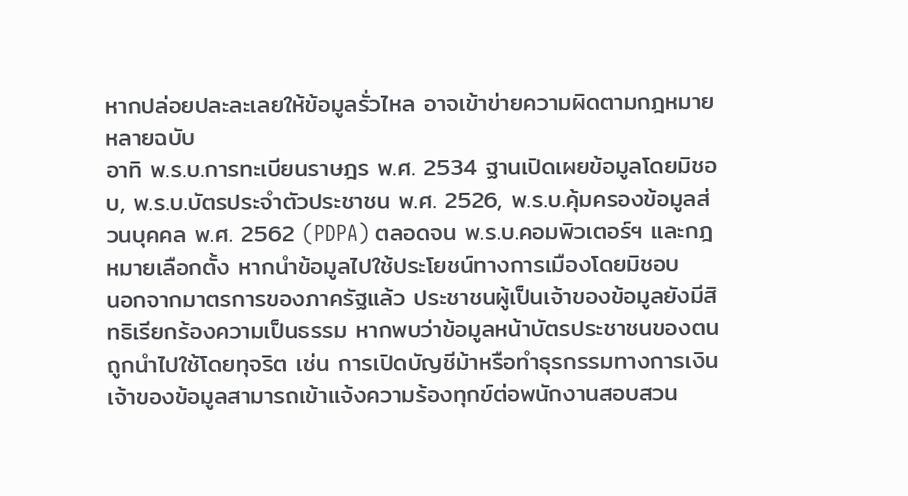หากปล่อยปละละเลยให้ข้อมูลรั่วไหล อาจเข้าข่ายความผิดตามกฎหมายหลายฉบับ
อาทิ พ.ร.บ.การทะเบียนราษฎร พ.ศ. 2534 ฐานเปิดเผยข้อมูลโดยมิชอบ, พ.ร.บ.บัตรประจำตัวประชาชน พ.ศ. 2526, พ.ร.บ.คุ้มครองข้อมูลส่วนบุคคล พ.ศ. 2562 (PDPA) ตลอดจน พ.ร.บ.คอมพิวเตอร์ฯ และกฎหมายเลือกตั้ง หากนำข้อมูลไปใช้ประโยชน์ทางการเมืองโดยมิชอบ
นอกจากมาตรการของภาครัฐแล้ว ประชาชนผู้เป็นเจ้าของข้อมูลยังมีสิทธิเรียกร้องความเป็นธรรม หากพบว่าข้อมูลหน้าบัตรประชาชนของตนถูกนำไปใช้โดยทุจริต เช่น การเปิดบัญชีม้าหรือทำธุรกรรมทางการเงิน เจ้าของข้อมูลสามารถเข้าแจ้งความร้องทุกข์ต่อพนักงานสอบสวน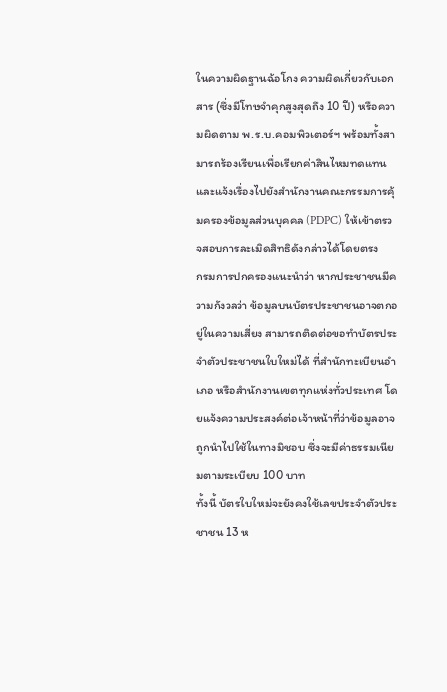ในความผิดฐานฉ้อโกง ความผิดเกี่ยวกับเอกสาร (ซึ่งมีโทษจำคุกสูงสุดถึง 10 ปี) หรือความผิดตาม พ.ร.บ.คอมพิวเตอร์ฯ พร้อมทั้งสามารถร้องเรียนเพื่อเรียกค่าสินไหมทดแทน และแจ้งเรื่องไปยังสำนักงานคณะกรรมการคุ้มครองข้อมูลส่วนบุคคล (PDPC) ให้เข้าตรวจสอบการละเมิดสิทธิดังกล่าวได้โดยตรง
กรมการปกครองแนะนำว่า หากประชาชนมีความกังวลว่า ข้อมูลบนบัตรประชาชนอาจตกอยู่ในความเสี่ยง สามารถติดต่อขอทำบัตรประจำตัวประชาชนใบใหม่ได้ ที่สำนักทะเบียนอำเภอ หรือสำนักงานเขตทุกแห่งทั่วประเทศ โดยแจ้งความประสงค์ต่อเจ้าหน้าที่ว่าข้อมูลอาจถูกนำไปใช้ในทางมิชอบ ซึ่งจะมีค่าธรรมเนียมตามระเบียบ 100 บาท
ทั้งนี้ บัตรใบใหม่จะยังคงใช้เลขประจำตัวประชาชน 13 ห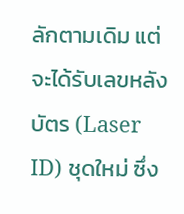ลักตามเดิม แต่จะได้รับเลขหลังบัตร (Laser ID) ชุดใหม่ ซึ่ง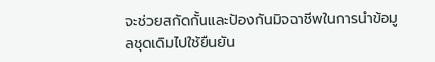จะช่วยสกัดกั้นและป้องกันมิจฉาชีพในการนำข้อมูลชุดเดิมไปใช้ยืนยัน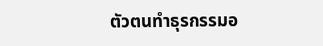ตัวตนทำธุรกรรมอ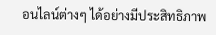อนไลน์ต่างๆ ได้อย่างมีประสิทธิภาพ